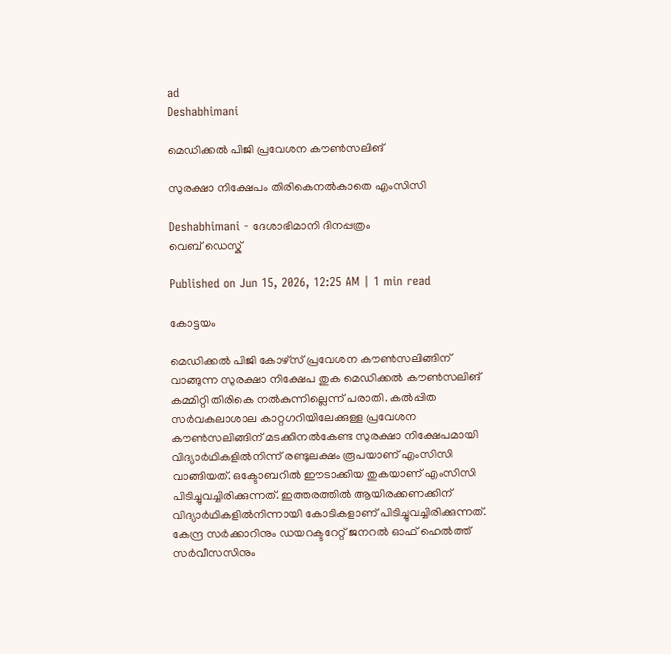ad
Deshabhimani

മെഡിക്കൽ പിജി പ്രവേശന കൗൺസലിങ്‌

സുരക്ഷാ നിക്ഷേപം തിരികെനൽകാതെ എംസിസി

Deshabhimani - ദേശാഭിമാനി ദിനപ്പത്രം
വെബ് ഡെസ്ക്

Published on Jun 15, 2026, 12:25 AM | 1 min read

കോട്ടയം

മെഡിക്കൽ പിജി കോഴ്സ്‌ പ്രവേശന കൗൺസലിങ്ങിന് വാങ്ങുന്ന സുരക്ഷാ നിക്ഷേപ തുക മെഡിക്കൽ കൗൺസലിങ് കമ്മിറ്റി തിരികെ നൽകുന്നില്ലെന്ന്‌ പരാതി. കൽപ്പിത സർവകലാശാല കാറ്റഗറിയിലേക്കുള്ള പ്രവേശന കൗൺസലിങ്ങിന് മടക്കിനൽകേണ്ട സുരക്ഷാ നിക്ഷേപമായി വിദ്യാർഥികളിൽനിന്ന്‌ രണ്ടുലക്ഷം രൂപയാണ് എംസിസി വാങ്ങിയത്‌. ഒക്ടോബറിൽ ഈടാക്കിയ തുകയാണ് എംസിസി പിടിച്ചുവച്ചിരിക്കുന്നത്‌. ഇത്തരത്തിൽ ആയിരക്കണക്കിന്‌ വിദ്യാർഥികളിൽനിന്നായി കോടികളാണ് പിടിച്ചുവച്ചിരിക്കുന്നത്. കേന്ദ്ര സർക്കാറിനും ഡയറക്ടറേറ്റ് ജനറൽ ഓഫ് ഹെൽത്ത് സർവീസസിനും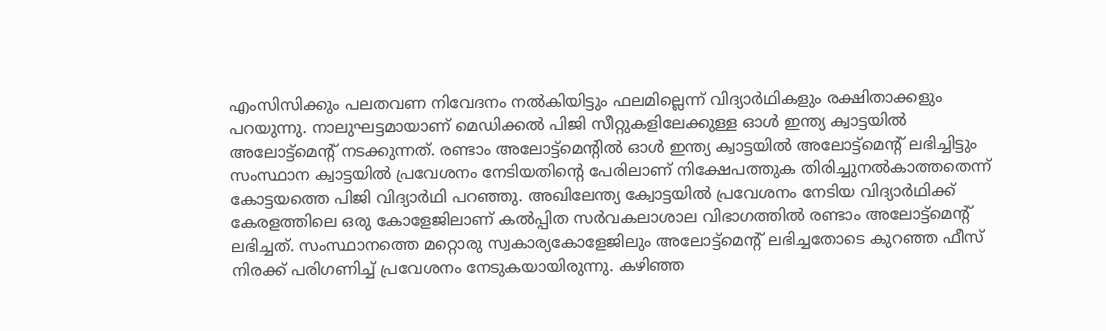എംസിസിക്കും പലതവണ നിവേദനം നൽകിയിട്ടും ഫലമില്ലെന്ന്‌ വിദ്യാർഥികളും രക്ഷിതാക്കളും പറയുന്നു. നാലുഘട്ടമായാണ് മെഡിക്കൽ പിജി സീറ്റുകളിലേക്കുള്ള ഓൾ ഇന്ത്യ ക്വാട്ടയിൽ അലോട്ട്മെന്റ്‌ നടക്കുന്നത്. രണ്ടാം അലോട്ട്മെന്റിൽ ഓൾ ഇന്ത്യ ക്വാട്ടയിൽ അലോട്ട്മെന്റ്‌ ലഭിച്ചിട്ടും സംസ്ഥാന ക്വാട്ടയിൽ പ്രവേശനം നേടിയതിന്റെ പേരിലാണ് നിക്ഷേപത്തുക തിരിച്ചുനൽകാത്തതെന്ന്‌ കോട്ടയത്തെ പിജി വിദ്യാർഥി പറഞ്ഞു. അഖിലേന്ത്യ ക്വോട്ടയിൽ പ്രവേശനം നേടിയ വിദ്യാർഥിക്ക് കേരളത്തിലെ ഒരു കോളേജിലാണ് കൽപ്പിത സർവകലാശാല വിഭാഗത്തിൽ രണ്ടാം അലോട്ട്മെന്റ്‌ ലഭിച്ചത്. സംസ്ഥാനത്തെ മറ്റൊരു സ്വകാര്യകോളേജിലും അലോട്ട്മെന്റ്‌ ലഭിച്ചതോടെ കുറഞ്ഞ ഫീസ് നിരക്ക് പരിഗണിച്ച് പ്രവേശനം നേടുകയായിരുന്നു. കഴിഞ്ഞ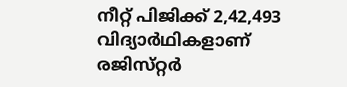നീറ്റ്‌ പിജിക്ക് 2,42,493 വിദ്യാർഥികളാണ്‌ രജിസ്‌റ്റർ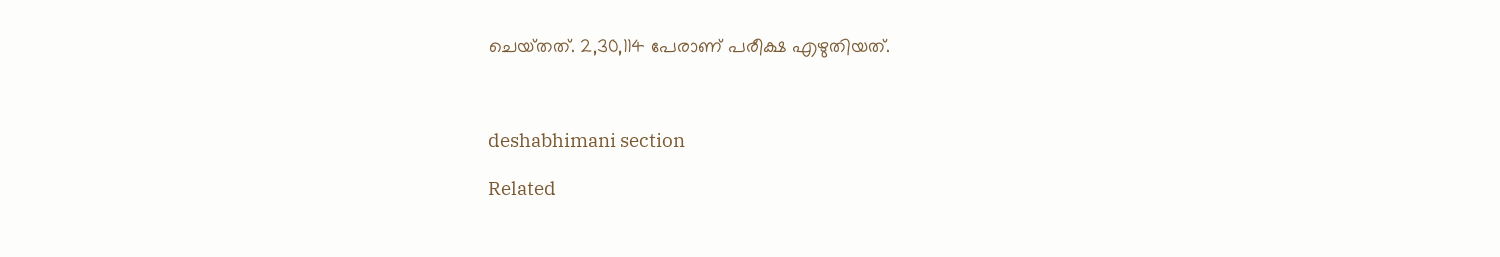ചെയ്‌തത്‌. 2,30,114 പേരാണ് പരീക്ഷ എഴുതിയത്.



deshabhimani section

Related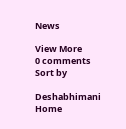News

View More
0 comments
Sort by

Deshabhimani
Home